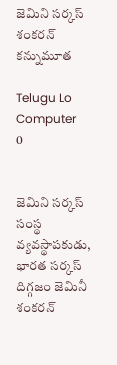జెమిని సర్కస్‌ శంకరన్‌ కన్నుమూత

Telugu Lo Computer
0


జెమిని సర్కస్‌ సంస్థ వ్యవస్థాపకుడు, భారత సర్కస్‌ దిగ్గజం జెమినీ శంకరన్‌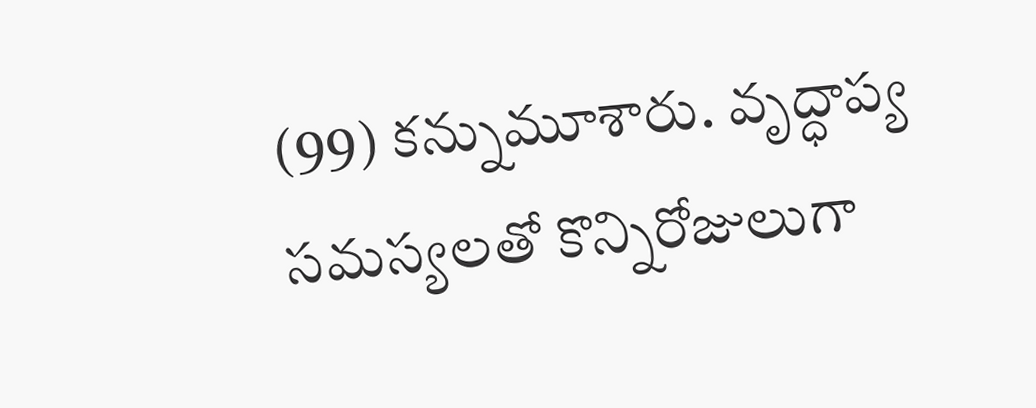(99) కన్నుమూశారు. వృద్ధాప్య సమస్యలతో కొన్నిరోజులుగా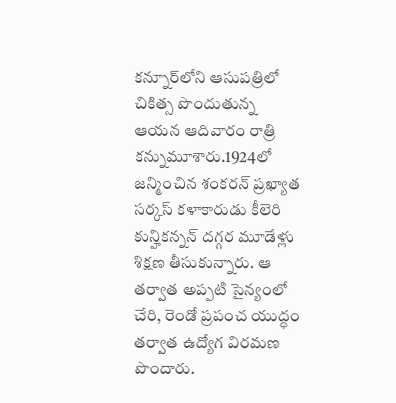కన్నూర్‌లోని ఆసుపత్రిలో చికిత్స పొందుతున్న ఆయన ఆదివారం రాత్రి కన్నుమూశారు.1924లో జన్మించిన శంకరన్‌ ప్రఖ్యాత సర్కస్‌ కళాకారుడు కీలెరి కున్హికన్నన్‌ దగ్గర మూడేళ్లు శిక్షణ తీసుకున్నారు. ఆ తర్వాత అప్పటి సైన్యంలో చేరి, రెండో ప్రపంచ యుద్ధం తర్వాత ఉద్యోగ విరమణ పొందారు.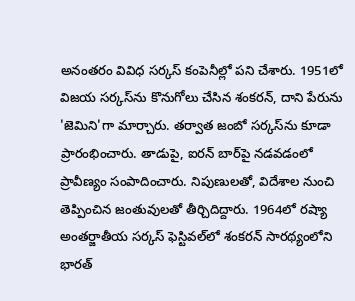అనంతరం వివిధ సర్కస్‌ కంపెనీల్లో పని చేశారు. 1951లో విజయ సర్కస్‌ను కొనుగోలు చేసిన శంకరన్‌, దాని పేరును 'జెమిని'గా మార్చారు. తర్వాత జంబో సర్కస్‌ను కూడా ప్రారంభించారు. తాడుపై, ఐరన్‌ బార్‌పై నడవడంలో ప్రావీణ్యం సంపాదించారు. నిపుణులతో, విదేశాల నుంచి తెప్పించిన జంతువులతో తీర్చిదిద్దారు. 1964లో రష్యా అంతర్జాతీయ సర్కస్‌ ఫెస్టివల్‌లో శంకరన్‌ సారథ్యంలోని భారత్‌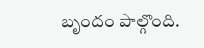బృందం పాల్గొంది.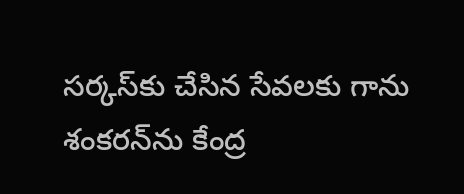సర్కస్‌కు చేసిన సేవలకు గాను శంకరన్‌ను కేంద్ర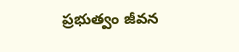ప్రభుత్వం జీవన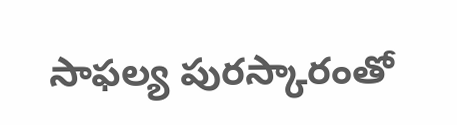సాఫల్య పురస్కారంతో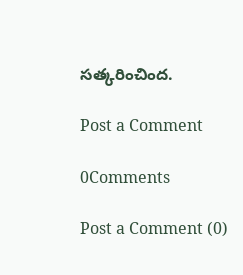సత్కరించింద.

Post a Comment

0Comments

Post a Comment (0)